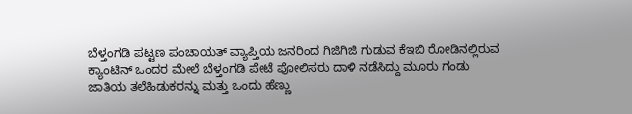ಬೆಳ್ತಂಗಡಿ ಪಟ್ಟಣ ಪಂಚಾಯತ್ ವ್ಯಾಪ್ತಿಯ ಜನರಿಂದ ಗಿಜಿಗಿಜಿ ಗುಡುವ ಕೆಇಬಿ ರೋಡಿನಲ್ಲಿರುವ ಕ್ಯಾಂಟಿನ್ ಒಂದರ ಮೇಲೆ ಬೆಳ್ತಂಗಡಿ ಪೇಟೆ ಪೋಲಿಸರು ದಾಳಿ ನಡೆಸಿದ್ದು ಮೂರು ಗಂಡು ಜಾತಿಯ ತಲೆಹಿಡುಕರನ್ನು ಮತ್ತು ಒಂದು ಹೆಣ್ಣು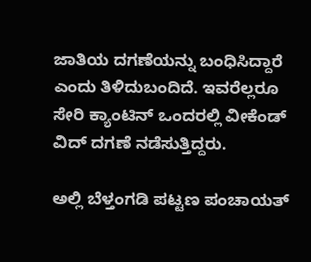ಜಾತಿಯ ದಗಣೆಯನ್ನು ಬಂಧಿಸಿದ್ದಾರೆ ಎಂದು ತಿಳಿದುಬಂದಿದೆ. ಇವರೆಲ್ಲರೂ ಸೇರಿ ಕ್ಯಾಂಟಿನ್ ಒಂದರಲ್ಲಿ ವೀಕೆಂಡ್ ವಿದ್ ದಗಣೆ ನಡೆಸುತ್ತಿದ್ದರು.

ಅಲ್ಲಿ ಬೆಳ್ತಂಗಡಿ ಪಟ್ಟಣ ಪಂಚಾಯತ್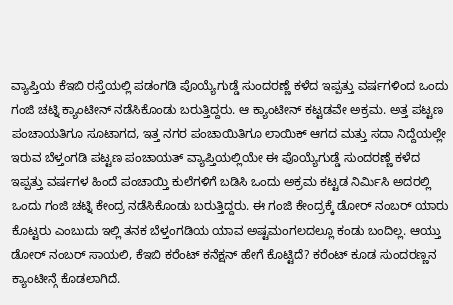ವ್ಯಾಪ್ತಿಯ ಕೆಇಬಿ ರಸ್ತೆಯಲ್ಲಿ ಪಡಂಗಡಿ ಪೊಯ್ಯೆಗುಡ್ಡೆ ಸುಂದರಣ್ಣೆ ಕಳೆದ ಇಪ್ಪತ್ತು ವರ್ಷಗಳಿಂದ ಒಂದು ಗಂಜಿ ಚಟ್ನಿ ಕ್ಯಾಂಟೀನ್ ನಡೆಸಿಕೊಂಡು ಬರುತ್ತಿದ್ದರು. ಆ ಕ್ಯಾಂಟೀನ್ ಕಟ್ಟಡವೇ ಅಕ್ರಮ. ಅತ್ತ ಪಟ್ಟಣ ಪಂಚಾಯತಿಗೂ ಸೂಟಾಗದ, ಇತ್ತ ನಗರ ಪಂಚಾಯಿತಿಗೂ ಲಾಯಿಕ್ ಆಗದ ಮತ್ತು ಸದಾ ನಿದ್ದೆಯಲ್ಲೇ ಇರುವ ಬೆಳ್ತಂಗಡಿ ಪಟ್ಟಣ ಪಂಚಾಯತ್ ವ್ಯಾಪ್ತಿಯಲ್ಲಿಯೇ ಈ ಪೊಯ್ಯೆಗುಡ್ಡೆ ಸುಂದರಣ್ಣೆ ಕಳೆದ ಇಪ್ಪತ್ತು ವರ್ಷಗಳ ಹಿಂದೆ ಪಂಚಾಯ್ತಿ ಕುಲೆಗಳಿಗೆ ಬಡಿಸಿ ಒಂದು ಅಕ್ರಮ ಕಟ್ಟಡ ನಿರ್ಮಿಸಿ ಅದರಲ್ಲಿ ಒಂದು ಗಂಜಿ ಚಟ್ನಿ ಕೇಂದ್ರ ನಡೆಸಿಕೊಂಡು ಬರುತ್ತಿದ್ದರು. ಈ ಗಂಜಿ ಕೇಂದ್ರಕ್ಕೆ ಡೋರ್ ನಂಬರ್ ಯಾರು ಕೊಟ್ಟರು ಎಂಬುದು ಇಲ್ಲಿ ತನಕ ಬೆಳ್ತಂಗಡಿಯ ಯಾವ ಅಷ್ಟಮಂಗಲದಲ್ಲೂ ಕಂಡು ಬಂದಿಲ್ಲ. ಆಯ್ತು ಡೋರ್ ನಂಬರ್ ಸಾಯಲಿ, ಕೆಇಬಿ ಕರೆಂಟ್ ಕನೆಕ್ಷನ್ ಹೇಗೆ ಕೊಟ್ಟಿದೆ? ಕರೆಂಟ್ ಕೂಡ ಸುಂದರಣ್ಣನ ಕ್ಯಾಂಟೀನ್ಗೆ ಕೊಡಲಾಗಿದೆ.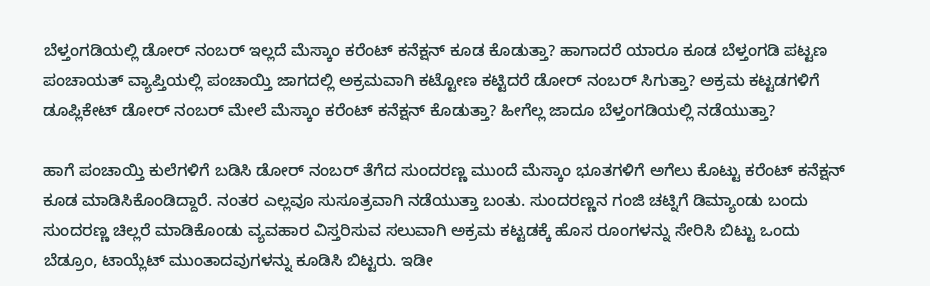ಬೆಳ್ತಂಗಡಿಯಲ್ಲಿ ಡೋರ್ ನಂಬರ್ ಇಲ್ಲದೆ ಮೆಸ್ಕಾಂ ಕರೆಂಟ್ ಕನೆಕ್ಷನ್ ಕೂಡ ಕೊಡುತ್ತಾ? ಹಾಗಾದರೆ ಯಾರೂ ಕೂಡ ಬೆಳ್ತಂಗಡಿ ಪಟ್ಟಣ ಪಂಚಾಯತ್ ವ್ಯಾಪ್ತಿಯಲ್ಲಿ ಪಂಚಾಯ್ತಿ ಜಾಗದಲ್ಲಿ ಅಕ್ರಮವಾಗಿ ಕಟ್ಟೋಣ ಕಟ್ಟಿದರೆ ಡೋರ್ ನಂಬರ್ ಸಿಗುತ್ತಾ? ಅಕ್ರಮ ಕಟ್ಟಡಗಳಿಗೆ ಡೂಪ್ಲಿಕೇಟ್ ಡೋರ್ ನಂಬರ್ ಮೇಲೆ ಮೆಸ್ಕಾಂ ಕರೆಂಟ್ ಕನೆಕ್ಷನ್ ಕೊಡುತ್ತಾ? ಹೀಗೆಲ್ಲ ಜಾದೂ ಬೆಳ್ತಂಗಡಿಯಲ್ಲಿ ನಡೆಯುತ್ತಾ?

ಹಾಗೆ ಪಂಚಾಯ್ತಿ ಕುಲೆಗಳಿಗೆ ಬಡಿಸಿ ಡೋರ್ ನಂಬರ್ ತೆಗೆದ ಸುಂದರಣ್ಣ ಮುಂದೆ ಮೆಸ್ಕಾಂ ಭೂತಗಳಿಗೆ ಅಗೆಲು ಕೊಟ್ಟು ಕರೆಂಟ್ ಕನೆಕ್ಷನ್ ಕೂಡ ಮಾಡಿಸಿಕೊಂಡಿದ್ದಾರೆ. ನಂತರ ಎಲ್ಲವೂ ಸುಸೂತ್ರವಾಗಿ ನಡೆಯುತ್ತಾ ಬಂತು. ಸುಂದರಣ್ಣನ ಗಂಜಿ ಚಟ್ನಿಗೆ ಡಿಮ್ಯಾಂಡು ಬಂದು ಸುಂದರಣ್ಣ ಚಿಲ್ಲರೆ ಮಾಡಿಕೊಂಡು ವ್ಯವಹಾರ ವಿಸ್ತರಿಸುವ ಸಲುವಾಗಿ ಅಕ್ರಮ ಕಟ್ಟಡಕ್ಕೆ ಹೊಸ ರೂಂಗಳನ್ನು ಸೇರಿಸಿ ಬಿಟ್ಟು ಒಂದು ಬೆಡ್ರೂಂ, ಟಾಯ್ಲೆಟ್ ಮುಂತಾದವುಗಳನ್ನು ಕೂಡಿಸಿ ಬಿಟ್ಟರು. ಇಡೀ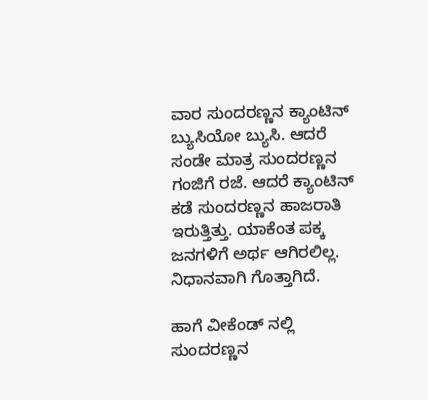ವಾರ ಸುಂದರಣ್ಣನ ಕ್ಯಾಂಟಿನ್ ಬ್ಯುಸಿಯೋ ಬ್ಯುಸಿ. ಆದರೆ ಸಂಡೇ ಮಾತ್ರ ಸುಂದರಣ್ಣನ ಗಂಜಿಗೆ ರಜೆ. ಆದರೆ ಕ್ಯಾಂಟಿನ್ ಕಡೆ ಸುಂದರಣ್ಣನ ಹಾಜರಾತಿ ಇರುತ್ತಿತ್ತು. ಯಾಕೆಂತ ಪಕ್ಕ ಜನಗಳಿಗೆ ಅರ್ಥ ಆಗಿರಲಿಲ್ಲ. ನಿಧಾನವಾಗಿ ಗೊತ್ತಾಗಿದೆ.

ಹಾಗೆ ವೀಕೆಂಡ್ ನಲ್ಲಿ ಸುಂದರಣ್ಣನ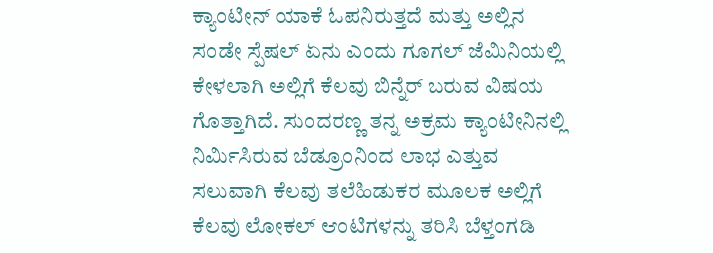ಕ್ಯಾಂಟೀನ್ ಯಾಕೆ ಓಪನಿರುತ್ತದೆ ಮತ್ತು ಅಲ್ಲಿನ ಸಂಡೇ ಸ್ಪೆಷಲ್ ಏನು ಎಂದು ಗೂಗಲ್ ಜೆಮಿನಿಯಲ್ಲಿ ಕೇಳಲಾಗಿ ಅಲ್ಲಿಗೆ ಕೆಲವು ಬಿನ್ನೆರ್ ಬರುವ ವಿಷಯ ಗೊತ್ತಾಗಿದೆ. ಸುಂದರಣ್ಣ ತನ್ನ ಅಕ್ರಮ ಕ್ಯಾಂಟೀನಿನಲ್ಲಿ ನಿರ್ಮಿಸಿರುವ ಬೆಡ್ರೂಂನಿಂದ ಲಾಭ ಎತ್ತುವ ಸಲುವಾಗಿ ಕೆಲವು ತಲೆಹಿಡುಕರ ಮೂಲಕ ಅಲ್ಲಿಗೆ ಕೆಲವು ಲೋಕಲ್ ಆಂಟಿಗಳನ್ನು ತರಿಸಿ ಬೆಳ್ತಂಗಡಿ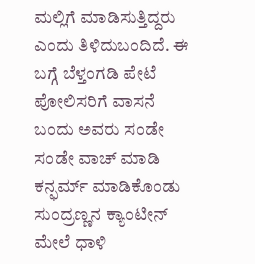ಮಲ್ಲಿಗೆ ಮಾಡಿಸುತ್ತಿದ್ದರು ಎಂದು ತಿಳಿದುಬಂದಿದೆ. ಈ ಬಗ್ಗೆ ಬೆಳ್ತಂಗಡಿ ಪೇಟೆ ಪೋಲಿಸರಿಗೆ ವಾಸನೆ ಬಂದು ಅವರು ಸಂಡೇ ಸಂಡೇ ವಾಚ್ ಮಾಡಿ ಕನ್ಫರ್ಮ್ ಮಾಡಿಕೊಂಡು ಸುಂದ್ರಣ್ಣನ ಕ್ಯಾಂಟೀನ್ ಮೇಲೆ ಧಾಳಿ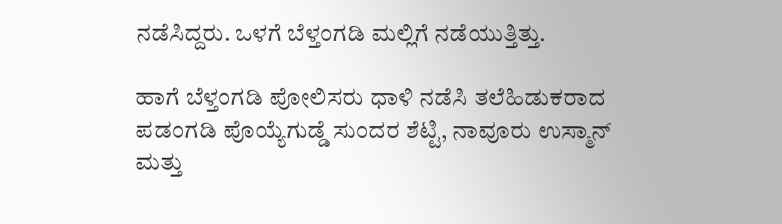ನಡೆಸಿದ್ದರು. ಒಳಗೆ ಬೆಳ್ತಂಗಡಿ ಮಲ್ಲಿಗೆ ನಡೆಯುತ್ತಿತ್ತು.

ಹಾಗೆ ಬೆಳ್ತಂಗಡಿ ಪೋಲಿಸರು ಧಾಳಿ ನಡೆಸಿ ತಲೆಹಿಡುಕರಾದ ಪಡಂಗಡಿ ಪೊಯ್ಯೆಗುಡ್ಡೆ ಸುಂದರ ಶೆಟ್ಟಿ, ನಾವೂರು ಉಸ್ಮಾನ್ ಮತ್ತು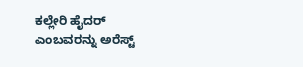ಕಲ್ಲೇರಿ ಹೈದರ್ ಎಂಬವರನ್ನು ಅರೆಸ್ಟ್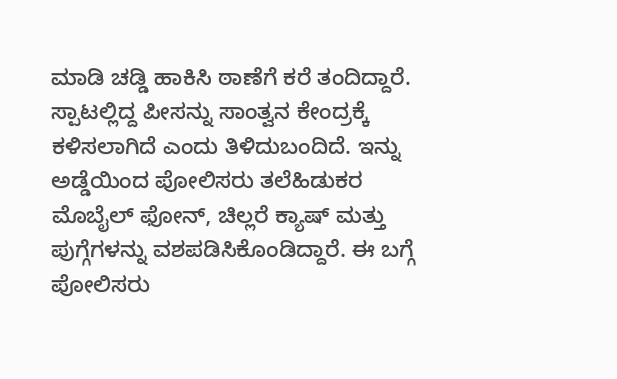ಮಾಡಿ ಚಡ್ಡಿ ಹಾಕಿಸಿ ಠಾಣೆಗೆ ಕರೆ ತಂದಿದ್ದಾರೆ. ಸ್ಪಾಟಲ್ಲಿದ್ದ ಪೀಸನ್ನು ಸಾಂತ್ವನ ಕೇಂದ್ರಕ್ಕೆ ಕಳಿಸಲಾಗಿದೆ ಎಂದು ತಿಳಿದುಬಂದಿದೆ. ಇನ್ನು ಅಡ್ಡೆಯಿಂದ ಪೋಲಿಸರು ತಲೆಹಿಡುಕರ ಮೊಬೈಲ್ ಫೋನ್, ಚಿಲ್ಲರೆ ಕ್ಯಾಷ್ ಮತ್ತು ಪುಗ್ಗೆಗಳನ್ನು ವಶಪಡಿಸಿಕೊಂಡಿದ್ದಾರೆ. ಈ ಬಗ್ಗೆ ಪೋಲಿಸರು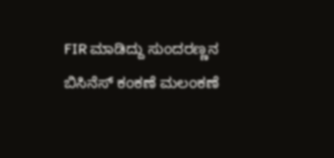FIR ಮಾಡಿದ್ದು ಸುಂದರಣ್ಣನ ಬಿಸಿನೆಸ್ ಕಂಕಣೆ ಮಲಂಕಣೆ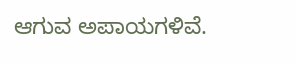ಆಗುವ ಅಪಾಯಗಳಿವೆ.